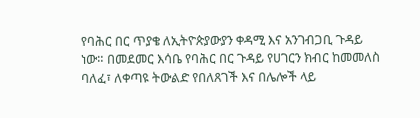የባሕር በር ጥያቄ ለኢትዮጵያውያን ቀዳሚ እና አንገብጋቢ ጉዳይ ነው። በመደመር እሳቤ የባሕር በር ጉዳይ የሀገርን ክብር ከመመለስ ባለፈ፣ ለቀጣዩ ትውልድ የበለጸገች እና በሌሎች ላይ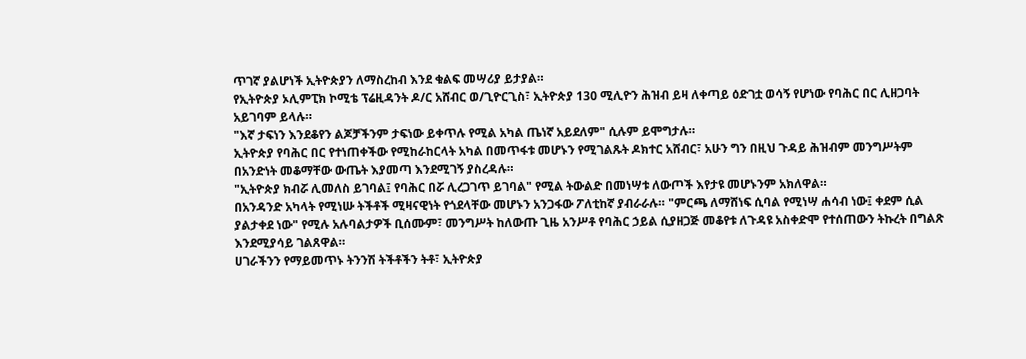ጥገኛ ያልሆነች ኢትዮጵያን ለማስረከብ እንደ ቁልፍ መሣሪያ ይታያል።
የኢትዮጵያ ኦሊምፒክ ኮሚቴ ፕሬዚዳንት ዶ/ር አሸብር ወ/ጊዮርጊስ፣ ኢትዮጵያ 130 ሚሊዮን ሕዝብ ይዛ ለቀጣይ ዕድገቷ ወሳኝ የሆነው የባሕር በር ሊዘጋባት አይገባም ይላሉ።
"እኛ ታፍነን እንደቆየን ልጆቻችንም ታፍነው ይቀጥሉ የሚል አካል ጤነኛ አይደለም" ሲሉም ይሞግታሉ።
ኢትዮጵያ የባሕር በር የተነጠቀችው የሚከራከርላት አካል በመጥፋቱ መሆኑን የሚገልጹት ዶክተር አሸብር፣ አሁን ግን በዚህ ጉዳይ ሕዝብም መንግሥትም በአንድነት መቆማቸው ውጤት እያመጣ እንደሚገኝ ያስረዳሉ።
"ኢትዮጵያ ክብሯ ሊመለስ ይገባል፤ የባሕር በሯ ሊረጋገጥ ይገባል" የሚል ትውልድ በመነሣቱ ለውጦች እየታዩ መሆኑንም አክለዋል።
በአንዳንድ አካላት የሚነሡ ትችቶች ሚዛናዊነት የጎደላቸው መሆኑን አንጋፋው ፖለቲከኛ ያብራራሉ። "ምርጫ ለማሸነፍ ሲባል የሚነሣ ሐሳብ ነው፤ ቀደም ሲል ያልታቀደ ነው" የሚሉ አሉባልታዎች ቢሰሙም፣ መንግሥት ከለውጡ ጊዜ አንሥቶ የባሕር ኃይል ሲያዘጋጅ መቆየቱ ለጉዳዩ አስቀድሞ የተሰጠውን ትኩረት በግልጽ እንደሚያሳይ ገልጸዋል።
ሀገራችንን የማይመጥኑ ትንንሽ ትችቶችን ትቶ፣ ኢትዮጵያ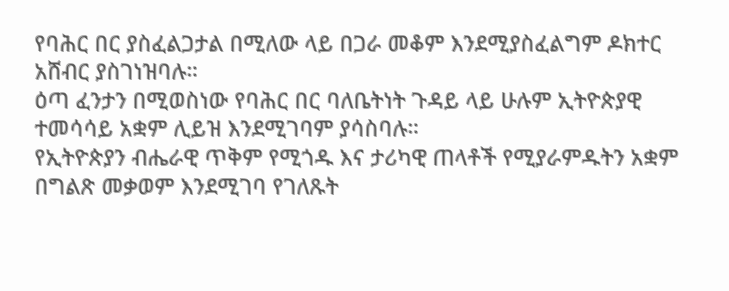የባሕር በር ያስፈልጋታል በሚለው ላይ በጋራ መቆም እንደሚያስፈልግም ዶክተር አሸብር ያስገነዝባሉ።
ዕጣ ፈንታን በሚወስነው የባሕር በር ባለቤትነት ጉዳይ ላይ ሁሉም ኢትዮጵያዊ ተመሳሳይ አቋም ሊይዝ እንደሚገባም ያሳስባሉ።
የኢትዮጵያን ብሔራዊ ጥቅም የሚጎዱ እና ታሪካዊ ጠላቶች የሚያራምዱትን አቋም በግልጽ መቃወም እንደሚገባ የገለጹት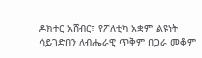ዶክተር አሸብር፣ የፖለቲካ አቋም ልዩነት ሳይገድበን ለብሔራዊ ጥቅም በጋራ መቆም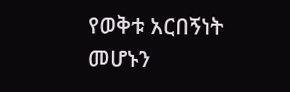የወቅቱ አርበኝነት መሆኑን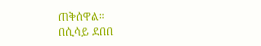ጠቅሰዋል።
በሲሳይ ደበበ